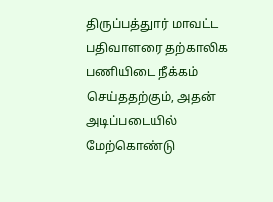திருப்பத்துார் மாவட்ட பதிவாளரை தற்காலிக பணியிடை நீக்கம் செய்ததற்கும், அதன் அடிப்படையில் மேற்கொண்டு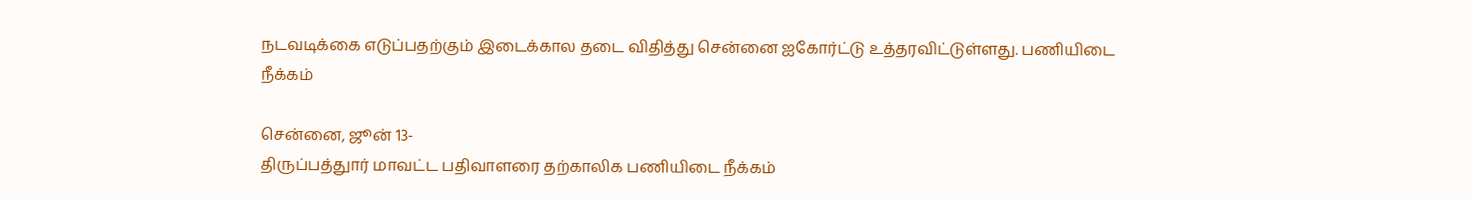நடவடிக்கை எடுப்பதற்கும் இடைக்கால தடை விதித்து சென்னை ஐகோர்ட்டு உத்தரவிட்டுள்ளது. பணியிடை நீக்கம்

சென்னை, ஜூன் 13-
திருப்பத்துார் மாவட்ட பதிவாளரை தற்காலிக பணியிடை நீக்கம்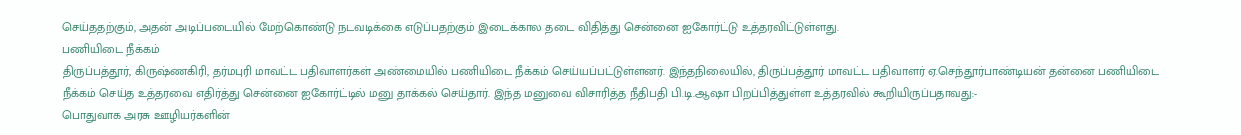செய்ததற்கும், அதன் அடிப்படையில் மேற்கொண்டு நடவடிக்கை எடுப்பதற்கும் இடைக்கால தடை விதித்து சென்னை ஐகோர்ட்டு உத்தரவிட்டுள்ளது.
பணியிடை நீக்கம்
திருப்பத்தூர், கிருஷ்ணகிரி, தர்மபுரி மாவட்ட பதிவாளர்கள் அண்மையில் பணியிடை நீக்கம் செய்யப்பட்டுள்ளனர். இந்தநிலையில், திருப்பத்தூர் மாவட்ட பதிவாளர் ஏ.செந்தூர்பாண்டியன் தன்னை பணியிடை நீக்கம் செய்த உத்தரவை எதிர்த்து சென்னை ஐகோர்ட்டில் மனு தாக்கல் செய்தார். இந்த மனுவை விசாரித்த நீதிபதி பி.டி.ஆஷா பிறப்பித்துள்ள உத்தரவில் கூறியிருப்பதாவது:-
பொதுவாக அரசு ஊழியர்களின்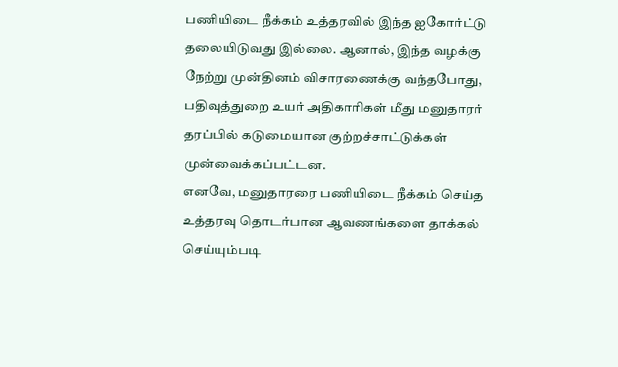பணியிடை நீக்கம் உத்தரவில் இந்த ஐகோர்ட்டு தலையிடுவது இல்லை. ஆனால், இந்த வழக்கு நேற்று முன்தினம் விசாரணைக்கு வந்தபோது, பதிவுத்துறை உயர் அதிகாரிகள் மீது மனுதாரர் தரப்பில் கடுமையான குற்றச்சாட்டுக்கள் முன்வைக்கப்பட்டன.
எனவே, மனுதாரரை பணியிடை நீக்கம் செய்த உத்தரவு தொடர்பான ஆவணங்களை தாக்கல் செய்யும்படி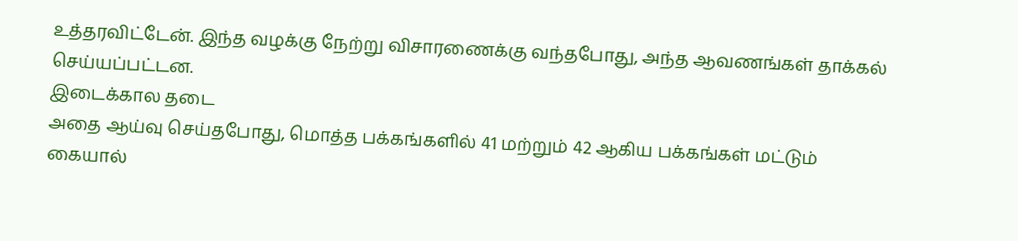உத்தரவிட்டேன். இந்த வழக்கு நேற்று விசாரணைக்கு வந்தபோது, அந்த ஆவணங்கள் தாக்கல் செய்யப்பட்டன.
இடைக்கால தடை
அதை ஆய்வு செய்தபோது, மொத்த பக்கங்களில் 41 மற்றும் 42 ஆகிய பக்கங்கள் மட்டும் கையால்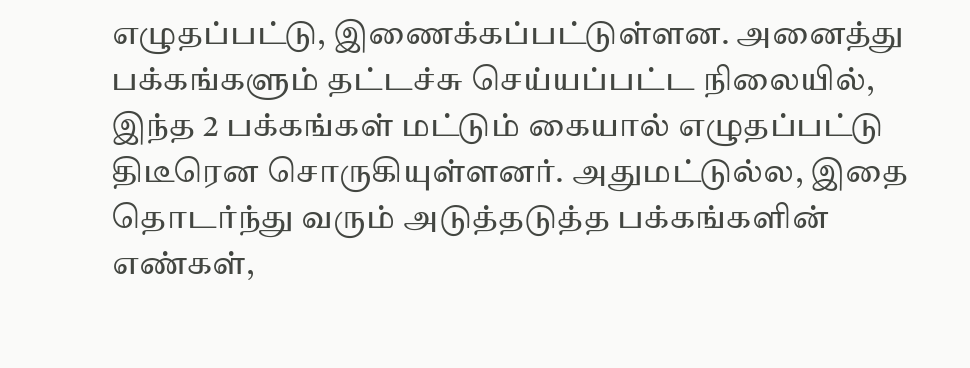எழுதப்பட்டு, இணைக்கப்பட்டுள்ளன. அனைத்து பக்கங்களும் தட்டச்சு செய்யப்பட்ட நிலையில், இந்த 2 பக்கங்கள் மட்டும் கையால் எழுதப்பட்டு திடீரென சொருகியுள்ளனர். அதுமட்டுல்ல, இதை தொடர்ந்து வரும் அடுத்தடுத்த பக்கங்களின் எண்கள்,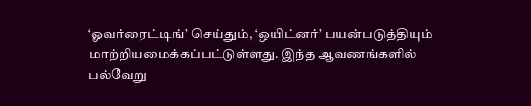‘ஓவர்ரைட்டிங்’ செய்தும், ‘ஒயிட்னர்’ பயன்படுத்தியும் மாற்றியமைக்கப்பட்டுள்ளது. இந்த ஆவணங்களில் பல்வேறு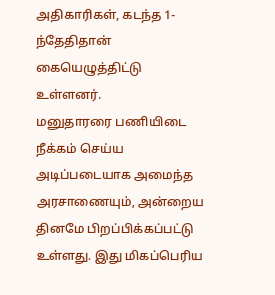அதிகாரிகள், கடந்த 1-ந்தேதிதான் கையெழுத்திட்டு உள்ளனர்.
மனுதாரரை பணியிடை நீக்கம் செய்ய அடிப்படையாக அமைந்த அரசாணையும், அன்றைய தினமே பிறப்பிக்கப்பட்டு உள்ளது. இது மிகப்பெரிய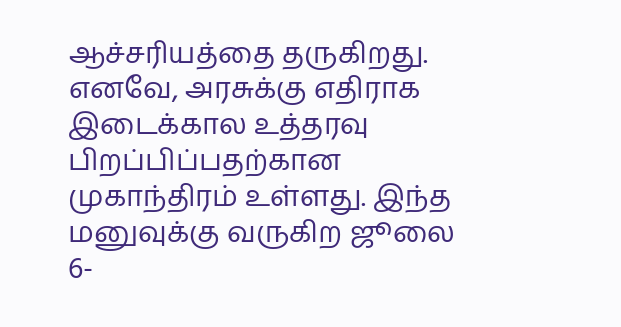ஆச்சரியத்தை தருகிறது. எனவே, அரசுக்கு எதிராக இடைக்கால உத்தரவு பிறப்பிப்பதற்கான முகாந்திரம் உள்ளது. இந்த மனுவுக்கு வருகிற ஜூலை 6-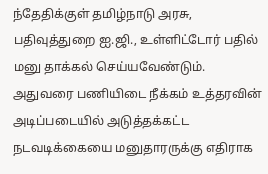ந்தேதிக்குள் தமிழ்நாடு அரசு, பதிவுத்துறை ஐ.ஜி., உள்ளிட்டோர் பதில் மனு தாக்கல் செய்யவேண்டும்.
அதுவரை பணியிடை நீக்கம் உத்தரவின் அடிப்படையில் அடுத்தக்கட்ட நடவடிக்கையை மனுதாரருக்கு எதிராக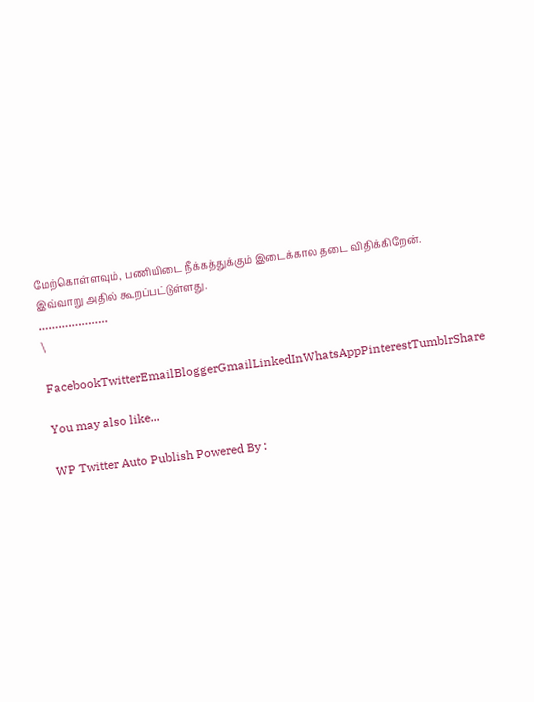மேற்கொள்ளவும், பணியிடை நீக்கத்துக்கும் இடைக்கால தடை விதிக்கிறேன்.
இவ்வாறு அதில் கூறப்பட்டுள்ளது.
…………………
\

FacebookTwitterEmailBloggerGmailLinkedInWhatsAppPinterestTumblrShare

You may also like...

WP Twitter Auto Publish Powered By :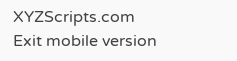XYZScripts.com
Exit mobile version